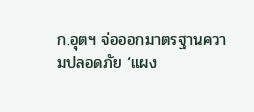ก.อุตฯ จ่อออกมาตรฐานความปลอดภัย ‘แผง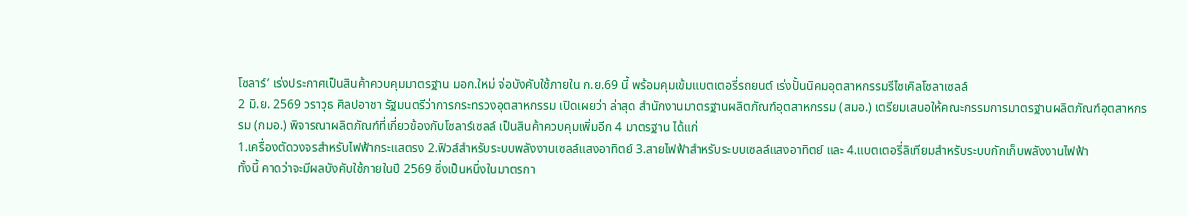โซลาร์’ เร่งประกาศเป็นสินค้าควบคุมมาตรฐาน มอก.ใหม่ จ่อบังคับใช้ภายใน ก.ย.69 นี้ พร้อมคุมเข้มแบตเตอรี่รถยนต์ เร่งปั้นนิคมอุตสาหกรรมรีไซเคิลโซลาเซลล์
2 มิ.ย. 2569 วราวุธ ศิลปอาชา รัฐมนตรีว่าการกระทรวงอุตสาหกรรม เปิดเผยว่า ล่าสุด สำนักงานมาตรฐานผลิตภัณฑ์อุตสาหกรรม (สมอ.) เตรียมเสนอให้คณะกรรมการมาตรฐานผลิตภัณฑ์อุตสาหกรรม (กมอ.) พิจารณาผลิตภัณฑ์ที่เกี่ยวข้องกับโซลาร์เซลล์ เป็นสินค้าควบคุมเพิ่มอีก 4 มาตรฐาน ได้แก่
1.เครื่องตัดวงจรสำหรับไฟฟ้ากระแสตรง 2.ฟิวส์สำหรับระบบพลังงานเซลล์แสงอาทิตย์ 3.สายไฟฟ้าสำหรับระบบเซลล์แสงอาทิตย์ และ 4.แบตเตอรี่ลิเทียมสำหรับระบบกักเก็บพลังงานไฟฟ้า
ทั้งนี้ คาดว่าจะมีผลบังคับใช้ภายในปี 2569 ซึ่งเป็นหนึ่งในมาตรกา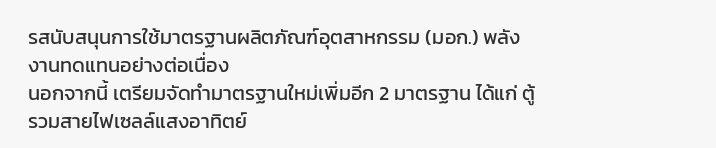รสนับสนุนการใช้มาตรฐานผลิตภัณฑ์อุตสาหกรรม (มอก.) พลังงานทดแทนอย่างต่อเนื่อง
นอกจากนี้ เตรียมจัดทำมาตรฐานใหม่เพิ่มอีก 2 มาตรฐาน ได้แก่ ตู้รวมสายไฟเซลล์แสงอาทิตย์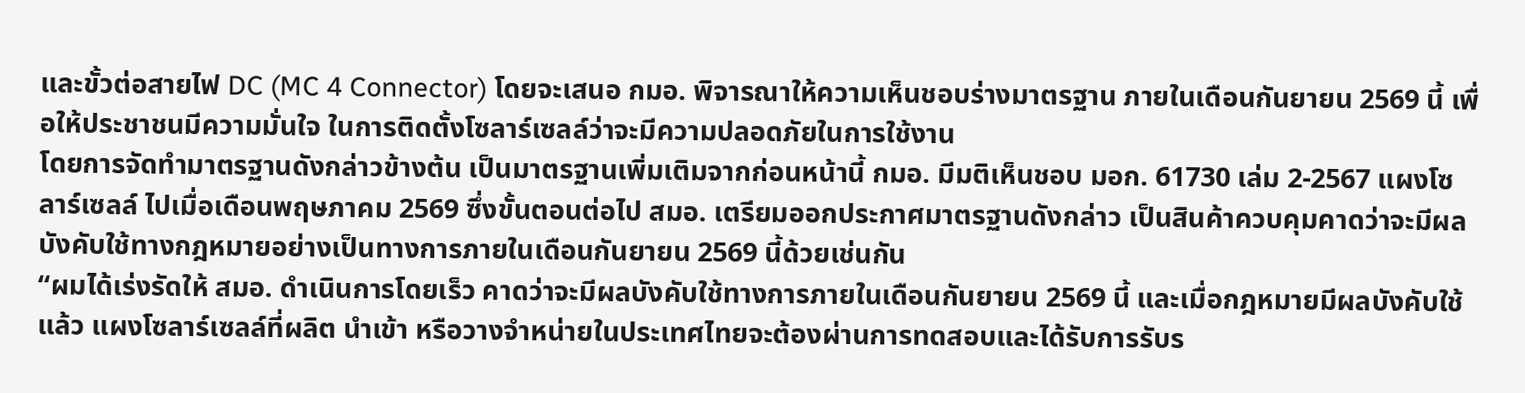และขั้วต่อสายไฟ DC (MC 4 Connector) โดยจะเสนอ กมอ. พิจารณาให้ความเห็นชอบร่างมาตรฐาน ภายในเดือนกันยายน 2569 นี้ เพื่อให้ประชาชนมีความมั่นใจ ในการติดตั้งโซลาร์เซลล์ว่าจะมีความปลอดภัยในการใช้งาน
โดยการจัดทำมาตรฐานดังกล่าวข้างต้น เป็นมาตรฐานเพิ่มเติมจากก่อนหน้านี้ กมอ. มีมติเห็นชอบ มอก. 61730 เล่ม 2-2567 แผงโซลาร์เซลล์ ไปเมื่อเดือนพฤษภาคม 2569 ซึ่งขั้นตอนต่อไป สมอ. เตรียมออกประกาศมาตรฐานดังกล่าว เป็นสินค้าควบคุมคาดว่าจะมีผลบังคับใช้ทางกฎหมายอย่างเป็นทางการภายในเดือนกันยายน 2569 นี้ด้วยเช่นกัน
“ผมได้เร่งรัดให้ สมอ. ดำเนินการโดยเร็ว คาดว่าจะมีผลบังคับใช้ทางการภายในเดือนกันยายน 2569 นี้ และเมื่อกฎหมายมีผลบังคับใช้แล้ว แผงโซลาร์เซลล์ที่ผลิต นำเข้า หรือวางจำหน่ายในประเทศไทยจะต้องผ่านการทดสอบและได้รับการรับร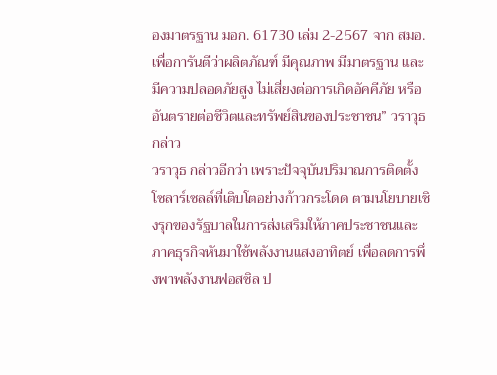องมาตรฐาน มอก. 61730 เล่ม 2-2567 จาก สมอ. เพื่อการันตีว่าผลิตภัณฑ์ มีคุณภาพ มีมาตรฐาน และมีความปลอดภัยสูง ไม่เสี่ยงต่อการเกิดอัคคีภัย หรืออันตรายต่อชีวิตและทรัพย์สินของประชาชน” วราวุธ กล่าว
วราวุธ กล่าวอีกว่า เพราะปัจจุบันปริมาณการติดตั้งโซลาร์เซลล์ที่เติบโตอย่างก้าวกระโดด ตามนโยบายเชิงรุกของรัฐบาลในการส่งเสริมให้ภาคประชาชนและภาคธุรกิจหันมาใช้พลังงานแสงอาทิตย์ เพื่อลดการพึ่งพาพลังงานฟอสซิล ป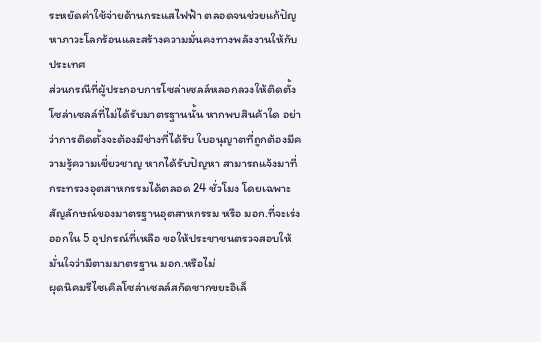ระหยัดค่าใช้จ่ายด้านกระแสไฟฟ้า ตลอดจนช่วยแก้ปัญหาภาวะโลกร้อนและสร้างความมั่นคงทางพลังงานให้กับประเทศ
ส่วนกรณีที่ผู้ประกอบการโซล่าเซลล์หลอกลวงให้ติดตั้งโซล่าเซลล์ที่ไม่ได้รับมาตรฐานนั้น หากพบสินค้าใด อย่าว่าการติดตั้งจะต้องมีช่างที่ได้รับ ใบอนุญาตที่ถูกต้องมีความรู้ความเชี่ยวชาญ หากได้รับปัญหา สามารถแจ้งมาที่กระทรวงอุตสาหกรรมได้ตลอด 24 ชั่วโมง โดยเฉพาะสัญลักษณ์ของมาตรฐานอุตสาหกรรม หรือ มอก.ที่จะเร่งออกใน 5 อุปกรณ์ที่เหลือ ขอให้ประชาชนตรวจสอบให้มั่นใจว่ามีตามมาตรฐาน มอก.หรือไม่
ผุดนิคมรีไซเคิลโซล่าเซลล์สกัดซากขยะอิเล็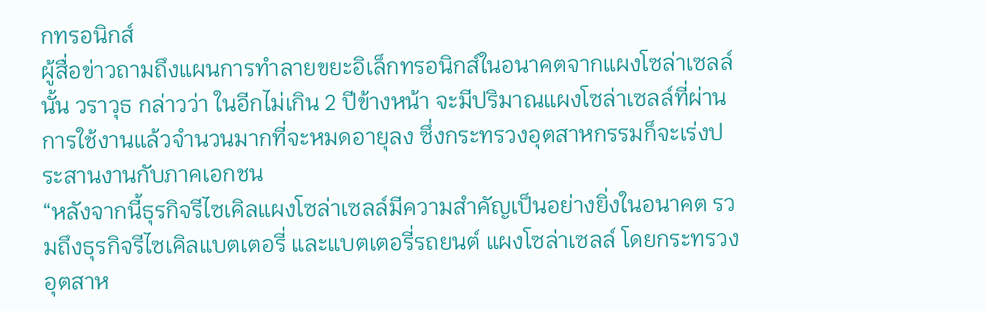กทรอนิกส์
ผู้สื่อข่าวถามถึงแผนการทำลายขยะอิเล็กทรอนิกส์ในอนาคตจากแผงโซล่าเซลล์นั้น วราวุธ กล่าวว่า ในอีกไม่เกิน 2 ปีข้างหน้า จะมีปริมาณแผงโซล่าเซลล์ที่ผ่านการใช้งานแล้วจำนวนมากที่จะหมดอายุลง ซึ่งกระทรวงอุตสาหกรรมก็จะเร่งประสานงานกับภาคเอกชน
“หลังจากนี้ธุรกิจรีไซเคิลแผงโซล่าเซลล์มีความสำคัญเป็นอย่างยิ่งในอนาคต รวมถึงธุรกิจรีไซเคิลแบตเตอรี่ และแบตเตอรี่รถยนต์ แผงโซล่าเซลล์ โดยกระทรวงอุตสาห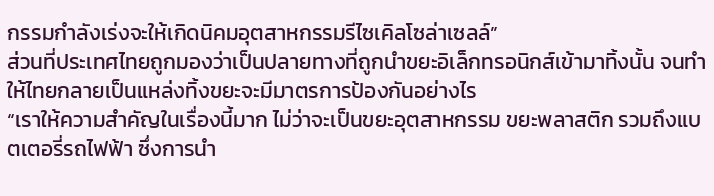กรรมกำลังเร่งจะให้เกิดนิคมอุตสาหกรรมรีไซเคิลโซล่าเซลล์”
ส่วนที่ประเทศไทยถูกมองว่าเป็นปลายทางที่ถูกนำขยะอิเล็กทรอนิกส์เข้ามาทิ้งนั้น จนทำให้ไทยกลายเป็นแหล่งทิ้งขยะจะมีมาตรการป้องกันอย่างไร
“เราให้ความสำคัญในเรื่องนี้มาก ไม่ว่าจะเป็นขยะอุตสาหกรรม ขยะพลาสติก รวมถึงแบตเตอรี่รถไฟฟ้า ซึ่งการนำ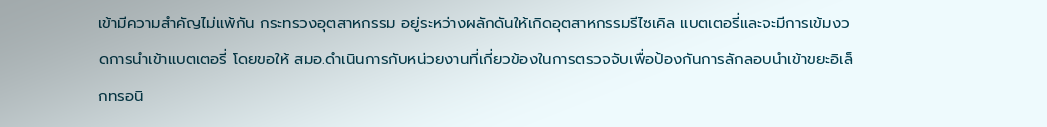เข้ามีความสำคัญไม่แพ้กัน กระทรวงอุตสาหกรรม อยู่ระหว่างผลักดันให้เกิดอุตสาหกรรมรีไซเคิล แบตเตอรี่และจะมีการเข้มงวดการนำเข้าแบตเตอรี่ โดยขอให้ สมอ.ดำเนินการกับหน่วยงานที่เกี่ยวข้องในการตรวจจับเพื่อป้องกันการลักลอบนำเข้าขยะอิเล็กทรอนิ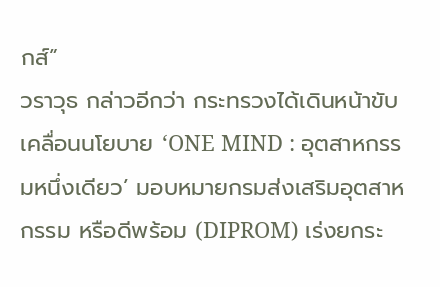กส์”
วราวุธ กล่าวอีกว่า กระทรวงได้เดินหน้าขับเคลื่อนนโยบาย ‘ONE MIND : อุตสาหกรรมหนึ่งเดียว’ มอบหมายกรมส่งเสริมอุตสาหกรรม หรือดีพร้อม (DIPROM) เร่งยกระ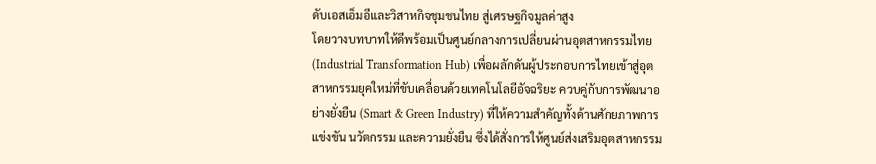ดับเอสเอ็มอีและวิสาหกิจชุมชนไทย สู่เศรษฐกิจมูลค่าสูง
โดยวางบทบาทให้ดีพร้อมเป็นศูนย์กลางการเปลี่ยนผ่านอุตสาหกรรมไทย (Industrial Transformation Hub) เพื่อผลักดันผู้ประกอบการไทยเข้าสู่อุตสาหกรรมยุคใหม่ที่ขับเคลื่อนด้วยเทคโนโลยีอัจฉริยะ ควบคู่กับการพัฒนาอย่างยั่งยืน (Smart & Green Industry) ที่ให้ความสำคัญทั้งด้านศักยภาพการแข่งขัน นวัตกรรม และความยั่งยืน ซึ่งได้สั่งการให้ศูนย์ส่งเสริมอุตสาหกรรม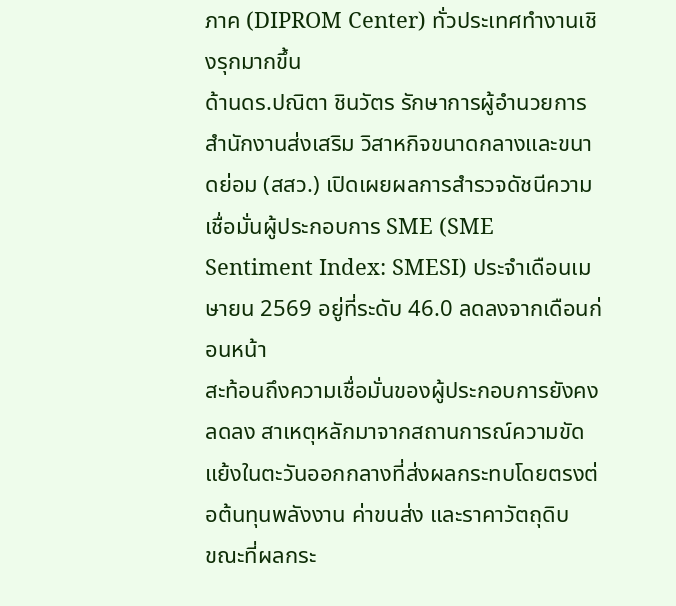ภาค (DIPROM Center) ทั่วประเทศทำงานเชิงรุกมากขึ้น
ด้านดร.ปณิตา ชินวัตร รักษาการผู้อำนวยการสำนักงานส่งเสริม วิสาหกิจขนาดกลางและขนาดย่อม (สสว.) เปิดเผยผลการสำรวจดัชนีความเชื่อมั่นผู้ประกอบการ SME (SME Sentiment Index: SMESI) ประจำเดือนเมษายน 2569 อยู่ที่ระดับ 46.0 ลดลงจากเดือนก่อนหน้า
สะท้อนถึงความเชื่อมั่นของผู้ประกอบการยังคงลดลง สาเหตุหลักมาจากสถานการณ์ความขัดแย้งในตะวันออกกลางที่ส่งผลกระทบโดยตรงต่อต้นทุนพลังงาน ค่าขนส่ง และราคาวัตถุดิบ
ขณะที่ผลกระ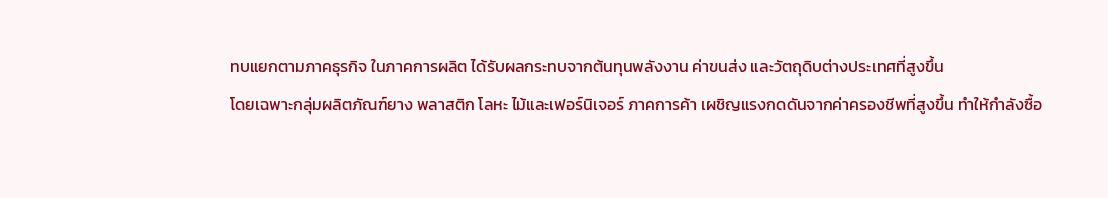ทบแยกตามภาคธุรกิจ ในภาคการผลิต ได้รับผลกระทบจากต้นทุนพลังงาน ค่าขนส่ง และวัตถุดิบต่างประเทศที่สูงขึ้น
โดยเฉพาะกลุ่มผลิตภัณฑ์ยาง พลาสติก โลหะ ไม้และเฟอร์นิเจอร์ ภาคการค้า เผชิญแรงกดดันจากค่าครองชีพที่สูงขึ้น ทำให้กำลังซื้อ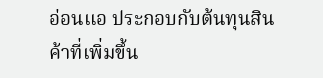อ่อนแอ ประกอบกับต้นทุนสินค้าที่เพิ่มขึ้น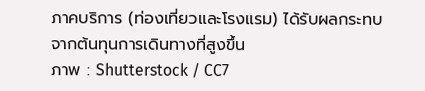ภาคบริการ (ท่องเที่ยวและโรงแรม) ได้รับผลกระทบจากต้นทุนการเดินทางที่สูงขึ้น
ภาพ : Shutterstock / CC7